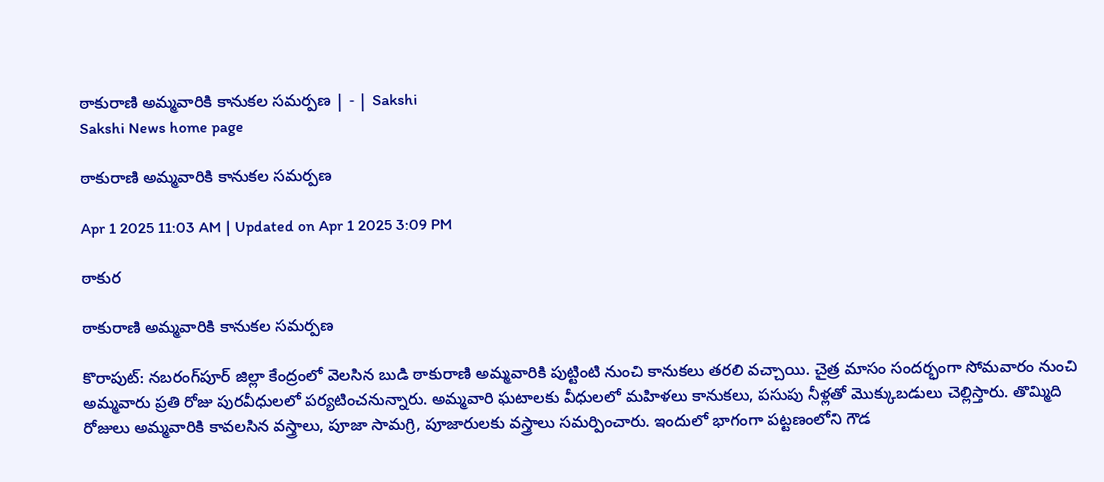ఠాకురాణి అమ్మవారికి కానుకల సమర్పణ | - | Sakshi
Sakshi News home page

ఠాకురాణి అమ్మవారికి కానుకల సమర్పణ

Apr 1 2025 11:03 AM | Updated on Apr 1 2025 3:09 PM

ఠాకుర

ఠాకురాణి అమ్మవారికి కానుకల సమర్పణ

కొరాపుట్‌: నబరంగ్‌పూర్‌ జిల్లా కేంద్రంలో వెలసిన బుడి ఠాకురాణి అమ్మవారికి పుట్టింటి నుంచి కానుకలు తరలి వచ్చాయి. చైత్ర మాసం సందర్భంగా సోమవారం నుంచి అమ్మవారు ప్రతి రోజు పురవీధులలో పర్యటించనున్నారు. అమ్మవారి ఘటాలకు వీధులలో మహిళలు కానుకలు, పసుపు నీళ్లతో మొక్కుబడులు చెల్లిస్తారు. తొమ్మిది రోజులు అమ్మవారికి కావలసిన వస్త్రాలు, పూజా సామగ్రి, పూజారులకు వస్త్రాలు సమర్పించారు. ఇందులో భాగంగా పట్టణంలోని గౌడ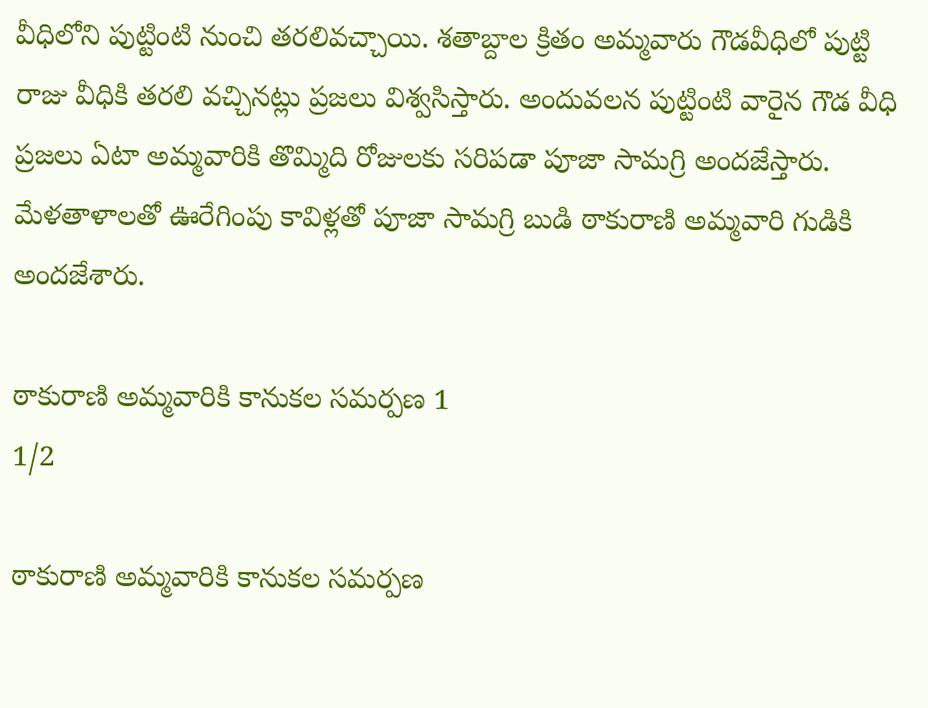వీధిలోని పుట్టింటి నుంచి తరలివచ్చాయి. శతాబ్దాల క్రితం అమ్మవారు గౌడవీధిలో పుట్టి రాజు వీధికి తరలి వచ్చినట్లు ప్రజలు విశ్వసిస్తారు. అందువలన పుట్టింటి వారైన గౌడ వీధి ప్రజలు ఏటా అమ్మవారికి తొమ్మిది రోజులకు సరిపడా పూజా సామగ్రి అందజేస్తారు. మేళతాళాలతో ఊరేగింపు కావిళ్లతో పూజా సామగ్రి బుడి ఠాకురాణి అమ్మవారి గుడికి అందజేశారు.

ఠాకురాణి అమ్మవారికి కానుకల సమర్పణ 1
1/2

ఠాకురాణి అమ్మవారికి కానుకల సమర్పణ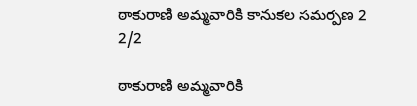ఠాకురాణి అమ్మవారికి కానుకల సమర్పణ 2
2/2

ఠాకురాణి అమ్మవారికి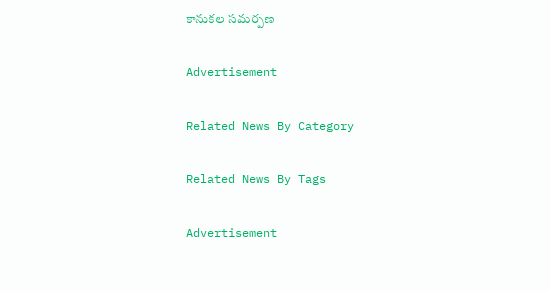కానుకల సమర్పణ

Advertisement

Related News By Category

Related News By Tags

Advertisement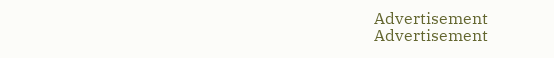Advertisement
Advertisement